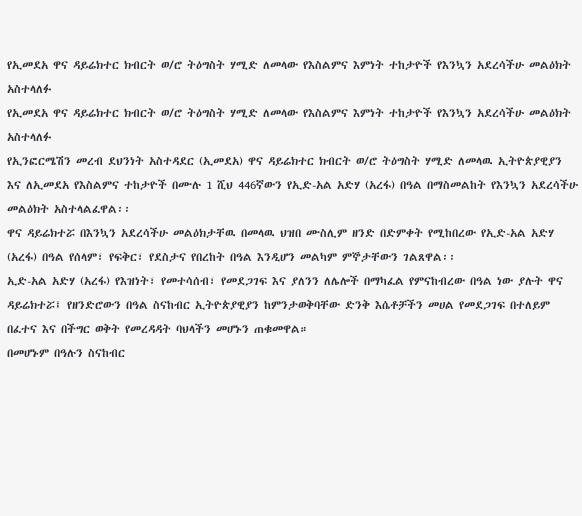የኢመደአ ዋና ዳይሬክተር ክብርት ወ/ሮ ትዕግስት ሃሚድ ለመላው የእስልምና እምነት ተከታዮች የእንኳን አደረሳችሁ መልዕክት አስተላለፉ
የኢመደአ ዋና ዳይሬክተር ክብርት ወ/ሮ ትዕግስት ሃሚድ ለመላው የእስልምና እምነት ተከታዮች የእንኳን አደረሳችሁ መልዕክት አስተላለፉ
የኢንፎርሜሽን መረብ ደህንነት አስተዳደር (ኢመደአ) ዋና ዳይሬክተር ክብርት ወ/ሮ ትዕግስት ሃሚድ ለመላዉ ኢትዮጵያዊያን እና ለኢመደአ የእስልምና ተከታዮች በሙሉ 1 ሺህ 446ኛውን የኢድ-አል አድሃ (አረፋ) በዓል በማስመልከት የእንኳን አደረሳችሁ መልዕክት አስተላልፈዋል፡፡
ዋና ዳይሬክተሯ በእንኳን አደረሳችሁ መልዕክታቸዉ በመላዉ ህዝበ ሙስሊም ዘንድ በድምቀት የሚከበረው የኢድ-አል አድሃ (አረፋ) በዓል የሰላም፣ የፍቅር፣ የደስታና የበረከት በዓል እንዲሆን መልካም ምኞታቸውን ገልጸዋል፡፡
ኢድ-አል አድሃ (አረፋ) የእዝነት፣ የመተሳሰብ፣ የመደጋገፍ እና ያለንን ለሌሎች በማካፈል የምናከብረው በዓል ነው ያሉት ዋና ዳይሬክተሯ፤ የዘንድሮውን በዓል ስናከብር ኢትዮጵያዊያን ከምንታወቅባቸው ድንቅ እሴቶቻችን መሀል የመደጋገፍ በተለይም በፈተና እና በችግር ወቅት የመረዳዳት ባህላችን መሆኑን ጠቁመዋል።
በመሆኑም በዓሉን ስናከብር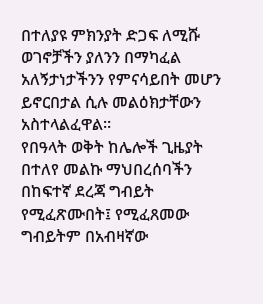በተለያዩ ምክንያት ድጋፍ ለሚሹ ወገኖቻችን ያለንን በማካፈል አለኝታነታችንን የምናሳይበት መሆን ይኖርበታል ሲሉ መልዕክታቸውን አስተላልፈዋል።
የበዓላት ወቅት ከሌሎች ጊዜያት በተለየ መልኩ ማህበረሰባችን በከፍተኛ ደረጃ ግብይት የሚፈጽሙበት፤ የሚፈጸመው ግብይትም በአብዛኛው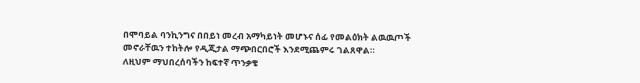በሞባይል ባንኪንግና በበይነ መረብ አማካይነት መሆኑና ሰፊ የመልዕክት ልዉዉጦች መኖራቸዉን ተከትሎ የዲጂታል ማጭበርበሮች እንደሚጨምሩ ገልጸዋል።
ለዚህም ማህበረሰባችን ከፍተኛ ጥንቃቄ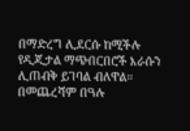በማድረግ ሊደርሱ ከሚችሉ የዲጂታል ማጭበርበሮች እራሱን ሊጠብቅ ይገባል ብለዋል።
በመጨረሻም በዓሉ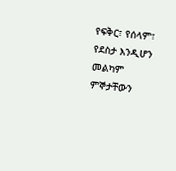የፍቅር፣ የሰላም፣ የደስታ እንዲሆን መልካም ምኞታቸውን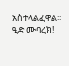አስተላልፈዋል፡፡
ዒድ ሙባረክ!